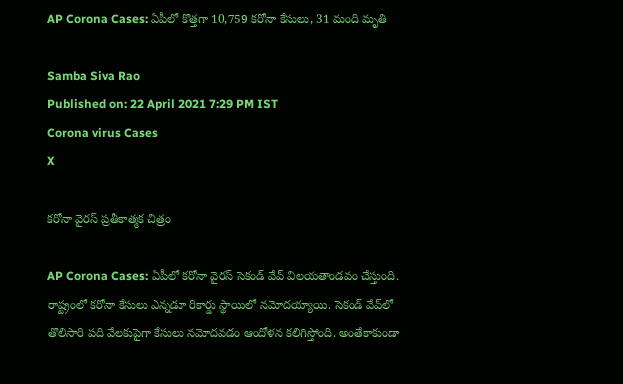AP Corona Cases: ఏపీలో కొత్తగా 10,759 కరోనా కేసులు, 31 మంది మృతి

Samba Siva Rao
Published on: 22 April 2021 7:29 PM IST
Corona virus Cases
X

కరోనా వైరస్ ప్రతీకాత్మక చిత్రం

AP Corona Cases: ఏపీలో కరోనా వైరస్ సెకండ్ వేవ్ విలయతాండవం చేస్తుంది. రాష్ట్రంలో కరోనా కేసులు ఎన్నడూ రికార్డు స్థాయిలో నమోదయ్యాయి. సెకండ్‌ వేవ్‌లో తొలిసారి పది వేలకుపైగా కేసులు నమోదవడం ఆందోళన కలిగిస్తోంది. అంతేకాకుండా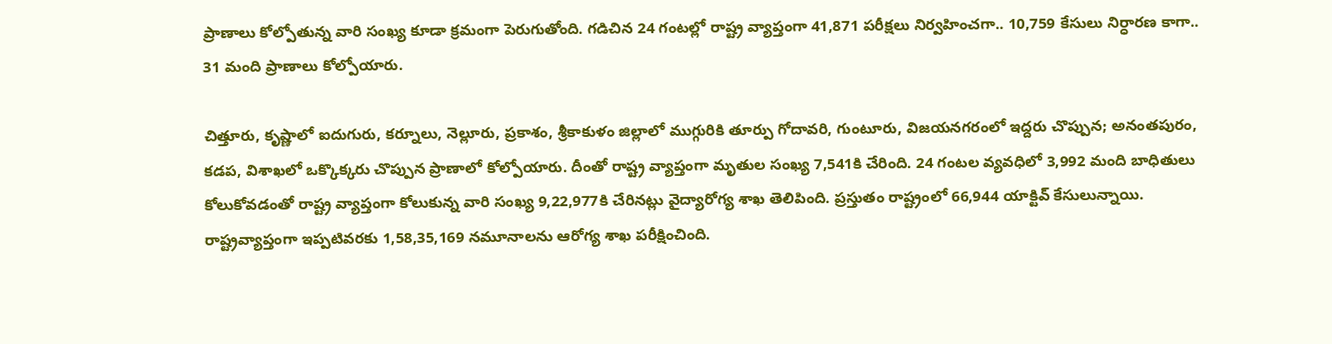ప్రాణాలు కోల్పోతున్న వారి సంఖ్య కూడా క్రమంగా పెరుగుతోంది. గడిచిన 24 గంటల్లో రాష్ట్ర వ్యాప్తంగా 41,871 పరీక్షలు నిర్వహించగా.. 10,759 కేసులు నిర్ధారణ కాగా.. 31 మంది ప్రాణాలు కోల్పోయారు.

చిత్తూరు, కృష్ణాలో ఐదుగురు, కర్నూలు, నెల్లూరు, ప్రకాశం, శ్రీకాకుళం జిల్లాలో ముగ్గురికి తూర్పు గోదావరి, గుంటూరు, విజయనగరంలో ఇద్దరు చొప్పున; అనంతపురం, కడప, విశాఖలో ఒక్కొక్కరు చొప్పున ప్రాణాలో కోల్పోయారు. దీంతో రాష్ట్ర వ్యాప్తంగా మృతుల సంఖ్య 7,541కి చేరింది. 24 గంటల వ్యవధిలో 3,992 మంది బాధితులు కోలుకోవడంతో రాష్ట్ర వ్యాప్తంగా కోలుకున్న వారి సంఖ్య 9,22,977కి చేరినట్లు వైద్యారోగ్య శాఖ తెలిపింది. ప్రస్తుతం రాష్ట్రంలో 66,944 యాక్టివ్‌ కేసులున్నాయి. రాష్ట్రవ్యాప్తంగా ఇప్పటివరకు 1,58,35,169 నమూనాలను ఆరోగ్య శాఖ పరీక్షించింది.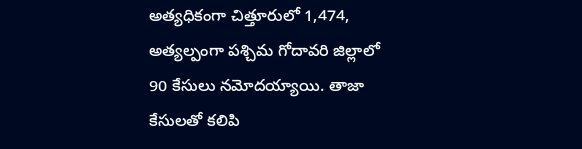అత్యధికంగా చిత్తూరులో 1,474, అత్యల్పంగా పశ్చిమ గోదావరి జిల్లాలో 90 కేసులు నమోదయ్యాయి. తాజా కేసులతో కలిపి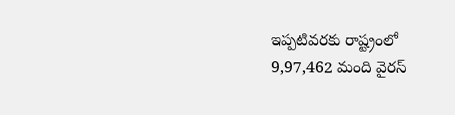ఇప్పటివరకు రాష్ట్రంలో 9,97,462 మంది వైరస్‌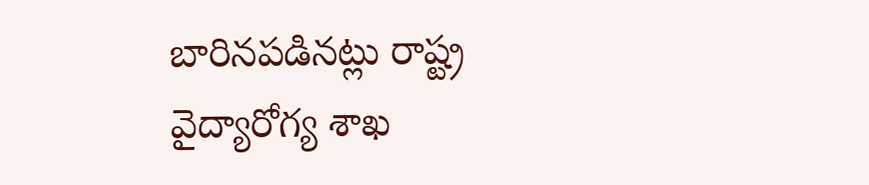బారినపడినట్లు రాష్ట్ర వైద్యారోగ్య శాఖ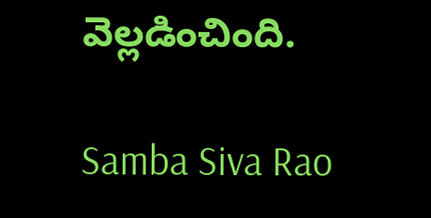వెల్లడించింది.

Samba Siva Rao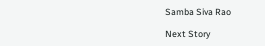Samba Siva Rao

Next Story